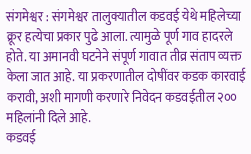संगमेश्वर : संगमेश्वर तालुक्यातील कडवई येथे महिलेच्या क्रूर हत्येचा प्रकार पुढे आला. त्यामुळे पूर्ण गाव हादरले होते. या अमानवी घटनेने संपूर्ण गावात तीव्र संताप व्यक्त केला जात आहे. या प्रकरणातील दोषींवर कडक कारवाई करावी, अशी मागणी करणारे निवेदन कडवईतील २०० महिलांनी दिले आहे.
कडवई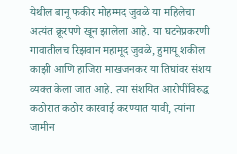येथील बानू फकीर मोहम्मद जुवळे या महिलेचा अत्यंत क्रूरपणे खून झालेला आहे. या घटनेप्रकरणी गावातीलच रिझवान महामूद जुवळे, हुमायू शकील काझी आणि हाजिरा माखजनकर या तिघांवर संशय व्यक्त केला जात आहे. त्या संशयित आरोपींविरुद्ध कठोरात कठोर कारवाई करण्यात यावी, त्यांना जामीन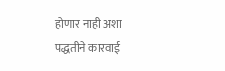होणार नाही अशा पद्धतीने कारवाई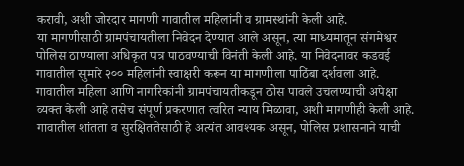करावी, अशी जोरदार मागणी गावातील महिलांनी व ग्रामस्थांनी केली आहे.
या मागणीसाठी ग्रामपंचायतीला निवेदन देण्यात आले असून, त्या माध्यमातून संगमेश्वर पोलिस ठाण्याला अधिकृत पत्र पाठवण्याची विनंती केली आहे. या निवेदनावर कडवई गावातील सुमारे २०० महिलांनी स्वाक्षरी करून या मागणीला पाठिंबा दर्शवला आहे. गावातील महिला आणि नागरिकांनी ग्रामपंचायतीकडून ठोस पावले उचलण्याची अपेक्षा व्यक्त केली आहे तसेच संपूर्ण प्रकरणात त्वरित न्याय मिळावा, अशी मागणीही केली आहे. गावातील शांतता व सुरक्षिततेसाठी हे अत्यंत आवश्यक असून, पोलिस प्रशासनाने याची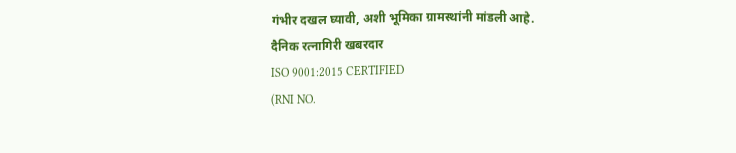गंभीर दखल घ्यावी, अशी भूमिका ग्रामस्थांनी मांडली आहे.
दैनिक रत्नागिरी खबरदार
ISO 9001:2015 CERTIFIED
(RNI NO.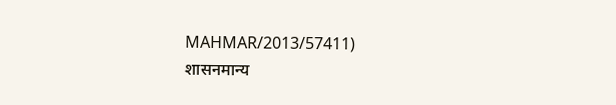MAHMAR/2013/57411)
शासनमान्य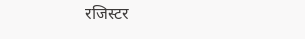रजिस्टर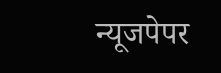न्यूजपेपर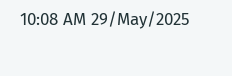10:08 AM 29/May/2025